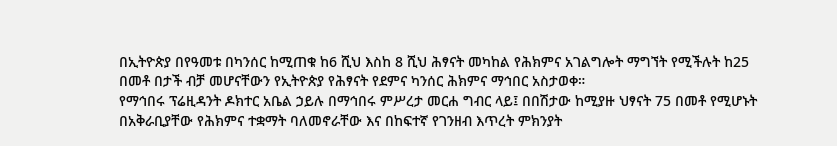በኢትዮጵያ በየዓመቱ በካንሰር ከሚጠቁ ከ6 ሺህ እስከ 8 ሺህ ሕፃናት መካከል የሕክምና አገልግሎት ማግኘት የሚችሉት ከ25 በመቶ በታች ብቻ መሆናቸውን የኢትዮጵያ የሕፃናት የደምና ካንሰር ሕክምና ማኅበር አስታወቀ።
የማኅበሩ ፕሬዚዳንት ዶክተር አቤል ኃይሉ በማኅበሩ ምሥረታ መርሐ ግብር ላይ፤ በበሽታው ከሚያዙ ህፃናት 75 በመቶ የሚሆኑት በአቅራቢያቸው የሕክምና ተቋማት ባለመኖራቸው እና በከፍተኛ የገንዘብ እጥረት ምክንያት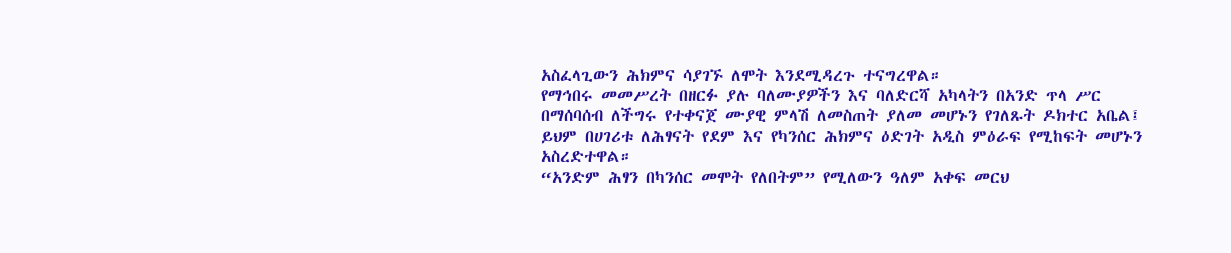አስፈላጊውን ሕክምና ሳያገኙ ለሞት እንደሚዳረጉ ተናግረዋል።
የማኅበሩ መመሥረት በዘርፉ ያሉ ባለሙያዎችን እና ባለድርሻ አካላትን በአንድ ጥላ ሥር በማሰባሰብ ለችግሩ የተቀናጀ ሙያዊ ምላሽ ለመስጠት ያለመ መሆኑን የገለጹት ዶክተር አቤል፤ ይህም በሀገሪቱ ለሕፃናት የደም እና የካንሰር ሕክምና ዕድገት አዲስ ምዕራፍ የሚከፍት መሆኑን አስረድተዋል።
“አንድም ሕፃን በካንሰር መሞት የለበትም” የሚለውን ዓለም አቀፍ መርህ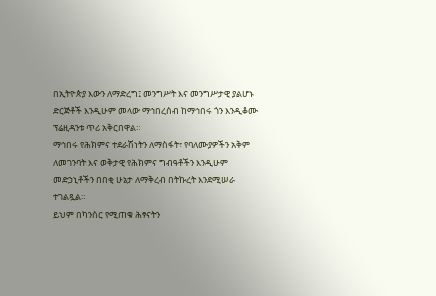በኢትዮጵያ እውን ለማድረግ፤ መንግሥት እና መንግሥታዊ ያልሆኑ ድርጅቶች እንዲሁም መላው ማኅበረሰብ ከማኅበሩ ጎን እንዲቆሙ ፕሬዚዳንቱ ጥሪ አቅርበዋል።
ማኅበሩ የሕክምና ተደራሽነትን ለማስፋት፣ የባለሙያዎችን አቅም ለመገንባት እና ወቅታዊ የሕክምና ግብዓቶችን እንዲሁም መድኃኒቶችን በበቂ ሁኔታ ለማቅረብ በትኩረት እንደሚሠራ ተገልጿል።
ይህም በካንሰር የሚጠቁ ሕፃናትን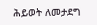ሕይወት ለመታደግ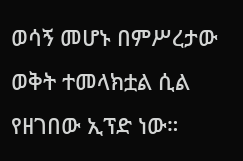ወሳኝ መሆኑ በምሥረታው ወቅት ተመላክቷል ሲል የዘገበው ኢፕድ ነው።